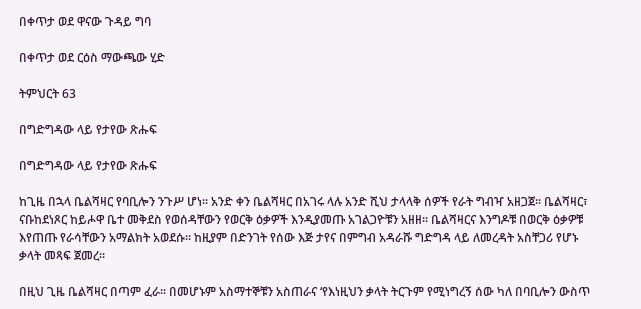በቀጥታ ወደ ዋናው ጉዳይ ግባ

በቀጥታ ወደ ርዕስ ማውጫው ሂድ

ትምህርት 63

በግድግዳው ላይ የታየው ጽሑፍ

በግድግዳው ላይ የታየው ጽሑፍ

ከጊዜ በኋላ ቤልሻዛር የባቢሎን ንጉሥ ሆነ። አንድ ቀን ቤልሻዛር በአገሩ ላሉ አንድ ሺህ ታላላቅ ሰዎች የራት ግብዣ አዘጋጀ። ቤልሻዛር፣ ናቡከደነጾር ከይሖዋ ቤተ መቅደስ የወሰዳቸውን የወርቅ ዕቃዎች እንዲያመጡ አገልጋዮቹን አዘዘ። ቤልሻዛርና እንግዶቹ በወርቅ ዕቃዎቹ እየጠጡ የራሳቸውን አማልክት አወደሱ። ከዚያም በድንገት የሰው እጅ ታየና በምግብ አዳራሹ ግድግዳ ላይ ለመረዳት አስቸጋሪ የሆኑ ቃላት መጻፍ ጀመረ።

በዚህ ጊዜ ቤልሻዛር በጣም ፈራ። በመሆኑም አስማተኞቹን አስጠራና ‘የእነዚህን ቃላት ትርጉም የሚነግረኝ ሰው ካለ በባቢሎን ውስጥ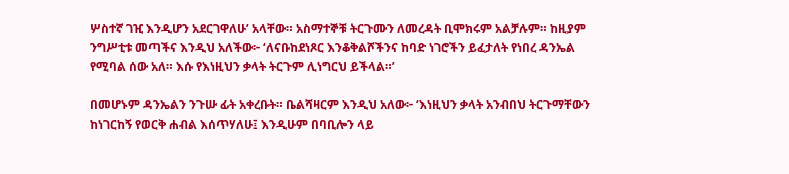ሦስተኛ ገዢ እንዲሆን አደርገዋለሁ’ አላቸው። አስማተኞቹ ትርጉሙን ለመረዳት ቢሞክሩም አልቻሉም። ከዚያም ንግሥቲቱ መጣችና እንዲህ አለችው፦ ‘ለናቡከደነጾር እንቆቅልሾችንና ከባድ ነገሮችን ይፈታለት የነበረ ዳንኤል የሚባል ሰው አለ። እሱ የእነዚህን ቃላት ትርጉም ሊነግርህ ይችላል።’

በመሆኑም ዳንኤልን ንጉሡ ፊት አቀረቡት። ቤልሻዛርም እንዲህ አለው፦ ‘እነዚህን ቃላት አንብበህ ትርጉማቸውን ከነገርከኝ የወርቅ ሐብል እሰጥሃለሁ፤ እንዲሁም በባቢሎን ላይ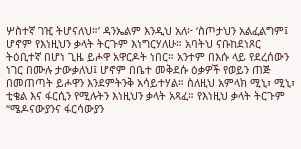ሦስተኛ ገዢ ትሆናለህ።’ ዳንኤልም እንዲህ አለ፦ ‘ስጦታህን አልፈልግም፤ ሆኖም የእነዚህን ቃላት ትርጉም እነግርሃለሁ። አባትህ ናቡከደነጾር ትዕቢተኛ በሆነ ጊዜ ይሖዋ አዋርዶት ነበር። አንተም በእሱ ላይ የደረሰውን ነገር በሙሉ ታውቃለህ፤ ሆኖም በቤተ መቅደሱ ዕቃዎች የወይን ጠጅ በመጠጣት ይሖዋን እንደምትንቅ አሳይተሃል። ስለዚህ አምላክ ሚኒ፣ ሚኒ፣ ቲቄል እና ፋርሲን የሚሉትን እነዚህን ቃላት አጻፈ። የእነዚህ ቃላት ትርጉም “ሜዶናውያንና ፋርሳውያን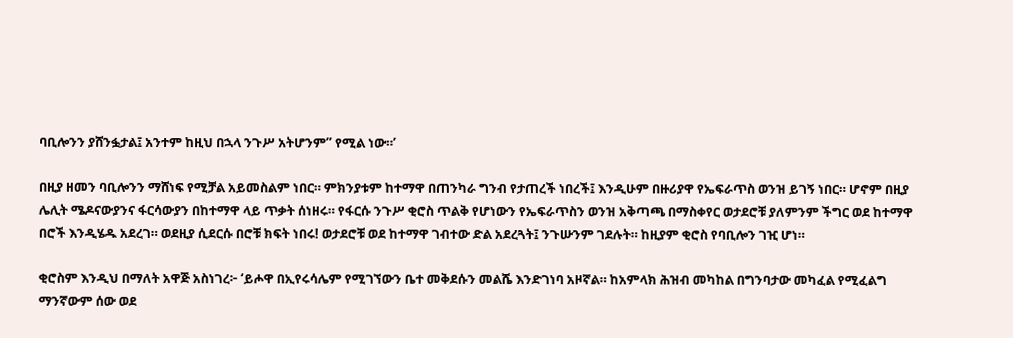ባቢሎንን ያሸንፏታል፤ አንተም ከዚህ በኋላ ንጉሥ አትሆንም” የሚል ነው።’

በዚያ ዘመን ባቢሎንን ማሸነፍ የሚቻል አይመስልም ነበር። ምክንያቱም ከተማዋ በጠንካራ ግንብ የታጠረች ነበረች፤ እንዲሁም በዙሪያዋ የኤፍራጥስ ወንዝ ይገኝ ነበር። ሆኖም በዚያ ሌሊት ሜዶናውያንና ፋርሳውያን በከተማዋ ላይ ጥቃት ሰነዘሩ። የፋርሱ ንጉሥ ቂሮስ ጥልቅ የሆነውን የኤፍራጥስን ወንዝ አቅጣጫ በማስቀየር ወታደሮቹ ያለምንም ችግር ወደ ከተማዋ በሮች እንዲሄዱ አደረገ። ወደዚያ ሲደርሱ በሮቹ ክፍት ነበሩ! ወታደሮቹ ወደ ከተማዋ ገብተው ድል አደረጓት፤ ንጉሡንም ገደሉት። ከዚያም ቂሮስ የባቢሎን ገዢ ሆነ።

ቂሮስም እንዲህ በማለት አዋጅ አስነገረ፦ ‘ይሖዋ በኢየሩሳሌም የሚገኘውን ቤተ መቅደሱን መልሼ እንድገነባ አዞኛል። ከአምላክ ሕዝብ መካከል በግንባታው መካፈል የሚፈልግ ማንኛውም ሰው ወደ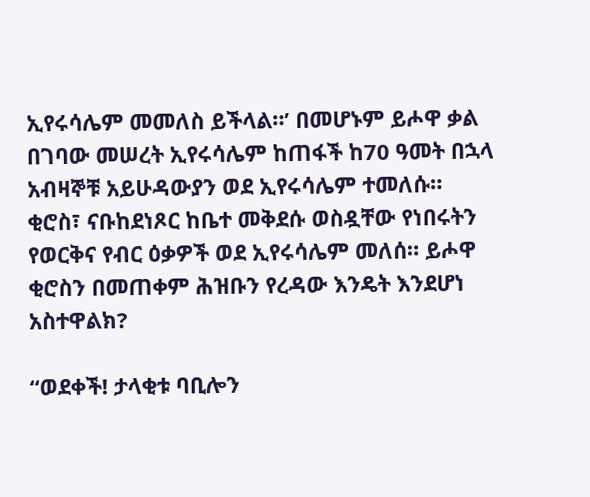ኢየሩሳሌም መመለስ ይችላል።’ በመሆኑም ይሖዋ ቃል በገባው መሠረት ኢየሩሳሌም ከጠፋች ከ70 ዓመት በኋላ አብዛኞቹ አይሁዳውያን ወደ ኢየሩሳሌም ተመለሱ። ቂሮስ፣ ናቡከደነጾር ከቤተ መቅደሱ ወስዷቸው የነበሩትን የወርቅና የብር ዕቃዎች ወደ ኢየሩሳሌም መለሰ። ይሖዋ ቂሮስን በመጠቀም ሕዝቡን የረዳው እንዴት እንደሆነ አስተዋልክ?

“ወደቀች! ታላቂቱ ባቢሎን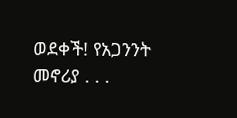ወደቀች! የአጋንንት መኖሪያ . . .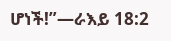ሆነች!”—ራእይ 18:2